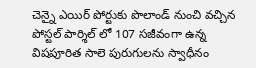చెన్నై ఎయిర్ పోర్టుకు పొలాండ్ నుంచి వచ్చిన పోస్టల్ పార్శిల్ లో 107 సజీవంగా ఉన్న విషపూరిత సాలె పురుగులను స్వాధీనం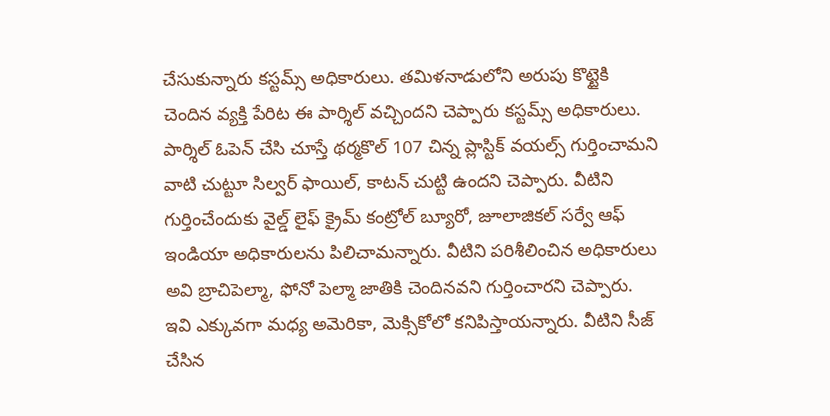చేసుకున్నారు కస్టమ్స్ అధికారులు. తమిళనాడులోని అరుపు కొట్టైకి చెందిన వ్యక్తి పేరిట ఈ పార్శిల్ వచ్చిందని చెప్పారు కస్టమ్స్ అధికారులు. పార్శిల్ ఓపెన్ చేసి చూస్తే థర్మకొల్ 107 చిన్న ప్లాస్టిక్ వయల్స్ గుర్తించామని వాటి చుట్టూ సిల్వర్ ఫాయిల్, కాటన్ చుట్టి ఉందని చెప్పారు. వీటిని గుర్తించేందుకు వైల్డ్ లైఫ్ క్రైమ్ కంట్రోల్ బ్యూరో, జూలాజికల్ సర్వే ఆఫ్ ఇండియా అధికారులను పిలిచామన్నారు. వీటిని పరిశీలించిన అధికారులు అవి బ్రాచిపెల్మా, ఫోనో పెల్మా జాతికి చెందినవని గుర్తించారని చెప్పారు. ఇవి ఎక్కువగా మధ్య అమెరికా, మెక్సికోలో కనిపిస్తాయన్నారు. వీటిని సీజ్ చేసిన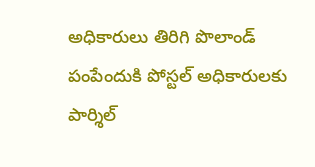అధికారులు తిరిగి పొలాండ్ పంపేందుకి పోస్టల్ అధికారులకు పార్శిల్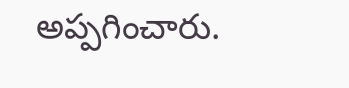అప్పగించారు.